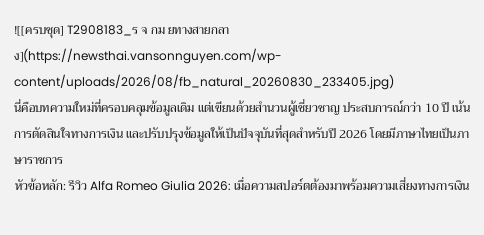![[ครบชุด] T2908183_ร จ กม ยทางสายกลาง](https://newsthai.vansonnguyen.com/wp-content/uploads/2026/08/fb_natural_20260830_233405.jpg)
นี่คือบทความใหม่ที่ครอบคลุมข้อมูลเดิม แต่เขียนด้วยสำนวนผู้เชี่ยวชาญ ประสบการณ์กว่า 10 ปี เน้นการตัดสินใจทางการเงิน และปรับปรุงข้อมูลให้เป็นปัจจุบันที่สุดสำหรับปี 2026 โดยมีภาษาไทยเป็นภาษาราชการ
หัวข้อหลัก: รีวิว Alfa Romeo Giulia 2026: เมื่อความสปอร์ตต้องมาพร้อมความเสี่ยงทางการเงิน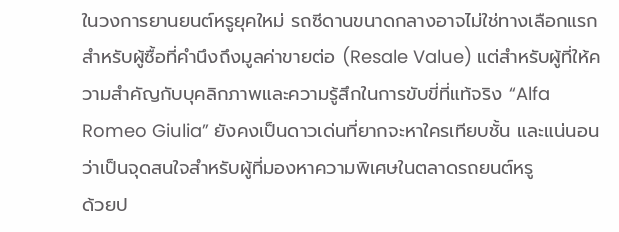ในวงการยานยนต์หรูยุคใหม่ รถซีดานขนาดกลางอาจไม่ใช่ทางเลือกแรกสำหรับผู้ซื้อที่คำนึงถึงมูลค่าขายต่อ (Resale Value) แต่สำหรับผู้ที่ให้ความสำคัญกับบุคลิกภาพและความรู้สึกในการขับขี่ที่แท้จริง “Alfa Romeo Giulia” ยังคงเป็นดาวเด่นที่ยากจะหาใครเทียบชั้น และแน่นอนว่าเป็นจุดสนใจสำหรับผู้ที่มองหาความพิเศษในตลาดรถยนต์หรู
ด้วยป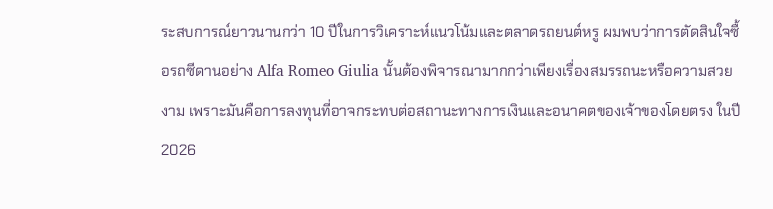ระสบการณ์ยาวนานกว่า 10 ปีในการวิเคราะห์แนวโน้มและตลาดรถยนต์หรู ผมพบว่าการตัดสินใจซื้อรถซีดานอย่าง Alfa Romeo Giulia นั้นต้องพิจารณามากกว่าเพียงเรื่องสมรรถนะหรือความสวยงาม เพราะมันคือการลงทุนที่อาจกระทบต่อสถานะทางการเงินและอนาคตของเจ้าของโดยตรง ในปี 2026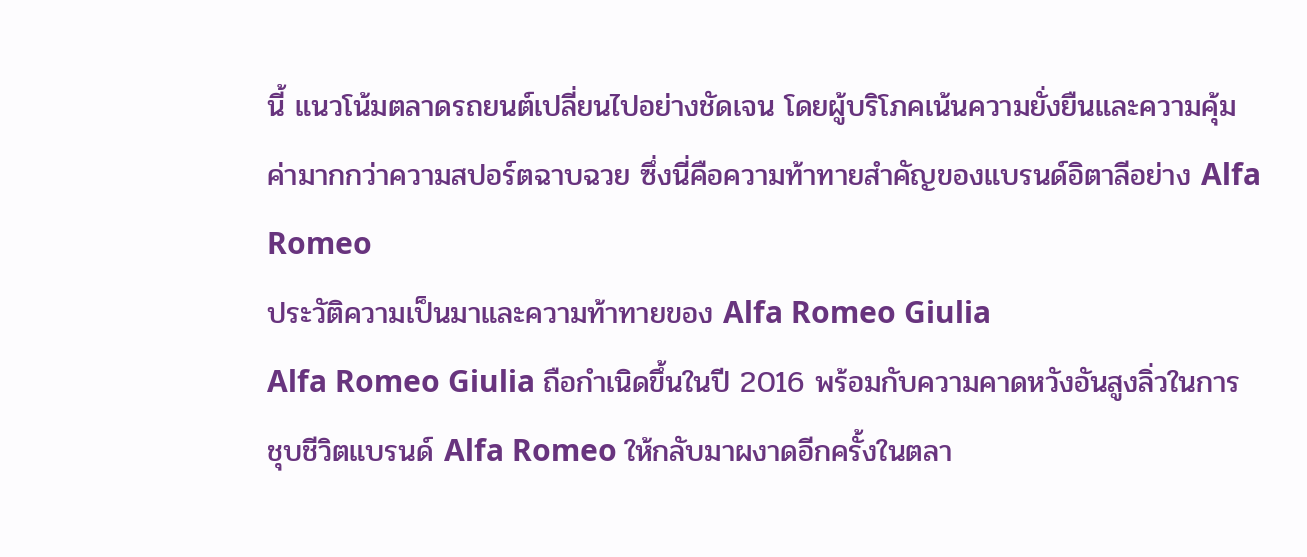นี้ แนวโน้มตลาดรถยนต์เปลี่ยนไปอย่างชัดเจน โดยผู้บริโภคเน้นความยั่งยืนและความคุ้มค่ามากกว่าความสปอร์ตฉาบฉวย ซึ่งนี่คือความท้าทายสำคัญของแบรนด์อิตาลีอย่าง Alfa Romeo
ประวัติความเป็นมาและความท้าทายของ Alfa Romeo Giulia
Alfa Romeo Giulia ถือกำเนิดขึ้นในปี 2016 พร้อมกับความคาดหวังอันสูงลิ่วในการชุบชีวิตแบรนด์ Alfa Romeo ให้กลับมาผงาดอีกครั้งในตลา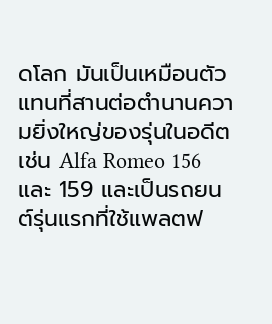ดโลก มันเป็นเหมือนตัวแทนที่สานต่อตำนานความยิ่งใหญ่ของรุ่นในอดีต เช่น Alfa Romeo 156 และ 159 และเป็นรถยนต์รุ่นแรกที่ใช้แพลตฟ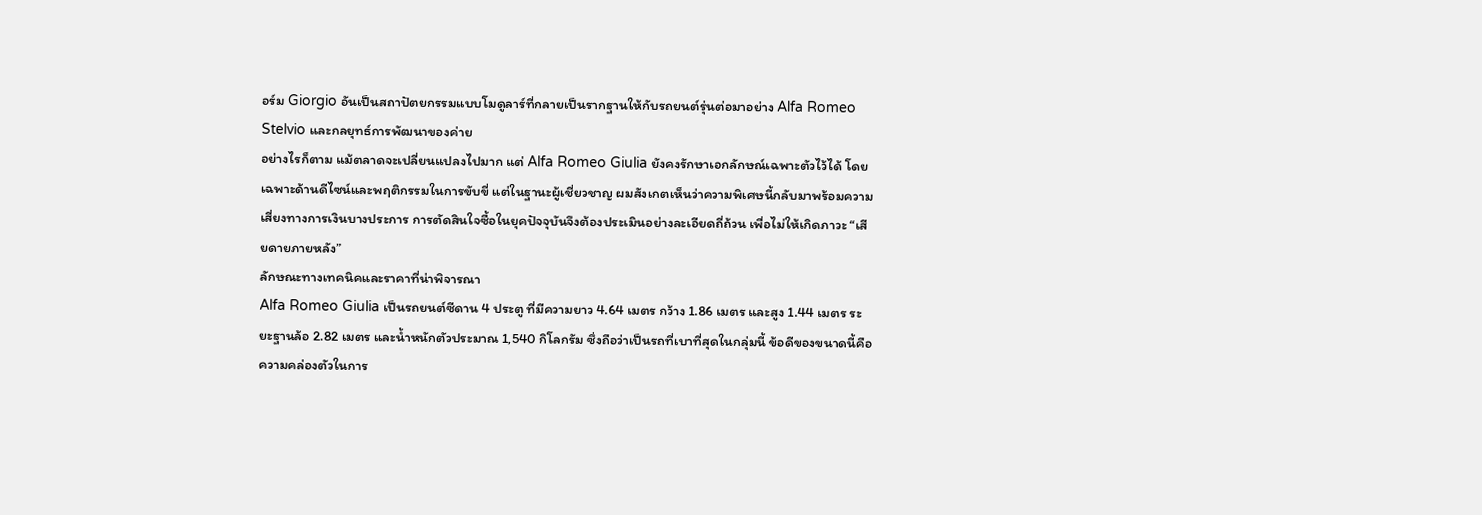อร์ม Giorgio อันเป็นสถาปัตยกรรมแบบโมดูลาร์ที่กลายเป็นรากฐานให้กับรถยนต์รุ่นต่อมาอย่าง Alfa Romeo Stelvio และกลยุทธ์การพัฒนาของค่าย
อย่างไรก็ตาม แม้ตลาดจะเปลี่ยนแปลงไปมาก แต่ Alfa Romeo Giulia ยังคงรักษาเอกลักษณ์เฉพาะตัวไว้ได้ โดยเฉพาะด้านดีไซน์และพฤติกรรมในการขับขี่ แต่ในฐานะผู้เชี่ยวชาญ ผมสังเกตเห็นว่าความพิเศษนี้กลับมาพร้อมความเสี่ยงทางการเงินบางประการ การตัดสินใจซื้อในยุคปัจจุบันจึงต้องประเมินอย่างละเอียดถี่ถ้วน เพื่อไม่ให้เกิดภาวะ “เสียดายภายหลัง”
ลักษณะทางเทคนิคและราคาที่น่าพิจารณา
Alfa Romeo Giulia เป็นรถยนต์ซีดาน 4 ประตู ที่มีความยาว 4.64 เมตร กว้าง 1.86 เมตร และสูง 1.44 เมตร ระยะฐานล้อ 2.82 เมตร และน้ำหนักตัวประมาณ 1,540 กิโลกรัม ซึ่งถือว่าเป็นรถที่เบาที่สุดในกลุ่มนี้ ข้อดีของขนาดนี้คือความคล่องตัวในการ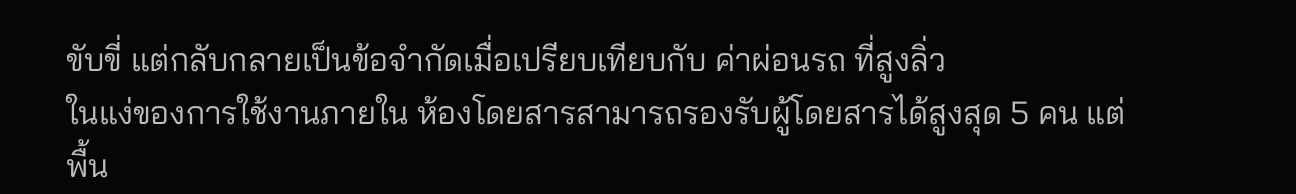ขับขี่ แต่กลับกลายเป็นข้อจำกัดเมื่อเปรียบเทียบกับ ค่าผ่อนรถ ที่สูงลิ่ว
ในแง่ของการใช้งานภายใน ห้องโดยสารสามารถรองรับผู้โดยสารได้สูงสุด 5 คน แต่พื้น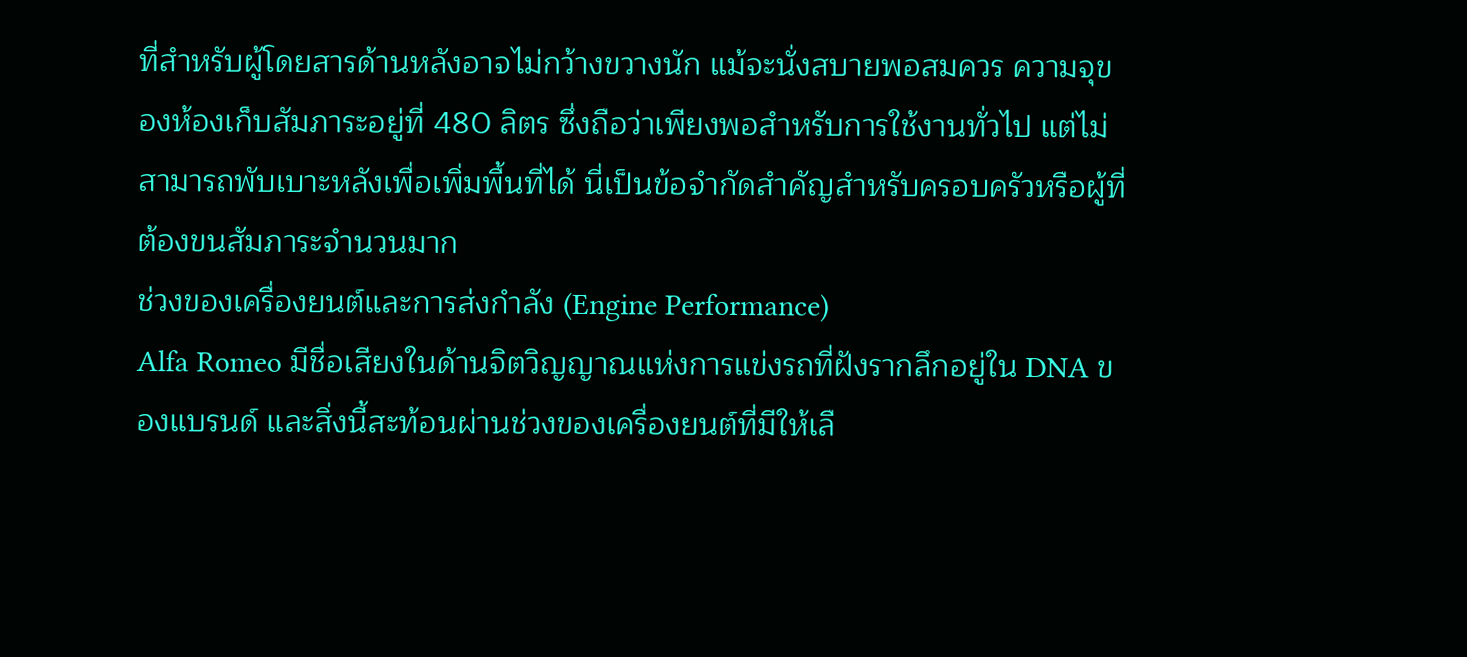ที่สำหรับผู้โดยสารด้านหลังอาจไม่กว้างขวางนัก แม้จะนั่งสบายพอสมควร ความจุของห้องเก็บสัมภาระอยู่ที่ 480 ลิตร ซึ่งถือว่าเพียงพอสำหรับการใช้งานทั่วไป แต่ไม่สามารถพับเบาะหลังเพื่อเพิ่มพื้นที่ได้ นี่เป็นข้อจำกัดสำคัญสำหรับครอบครัวหรือผู้ที่ต้องขนสัมภาระจำนวนมาก
ช่วงของเครื่องยนต์และการส่งกำลัง (Engine Performance)
Alfa Romeo มีชื่อเสียงในด้านจิตวิญญาณแห่งการแข่งรถที่ฝังรากลึกอยู่ใน DNA ของแบรนด์ และสิ่งนี้สะท้อนผ่านช่วงของเครื่องยนต์ที่มีให้เลื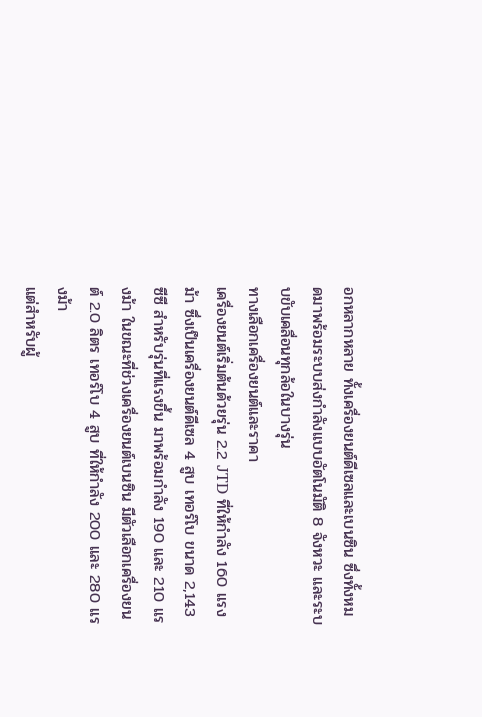อกหลากหลาย ทั้งเครื่องยนต์ดีเซลและเบนซิน ซึ่งทั้งหมดมาพร้อมระบบส่งกำลังแบบอัตโนมัติ 8 จังหวะ และระบบขับเคลื่อนทุกล้อในบางรุ่น
ทางเลือกเครื่องยนต์และราคา
เครื่องยนต์เริ่มต้นด้วยรุ่น 2.2 JTD ที่ให้กำลัง 160 แรงม้า ซึ่งเป็นเครื่องยนต์ดีเซล 4 สูบ เทอร์โบ ขนาด 2,143 ซีซี สำหรับรุ่นที่แรงขึ้น มาพร้อมกำลัง 190 และ 210 แรงม้า ในขณะที่ช่วงเครื่องยนต์เบนซิน มีตัวเลือกเครื่องยนต์ 2.0 ลิตร เทอร์โบ 4 สูบ ที่ให้กำลัง 200 และ 280 แรงม้า
แต่สำหรับผู้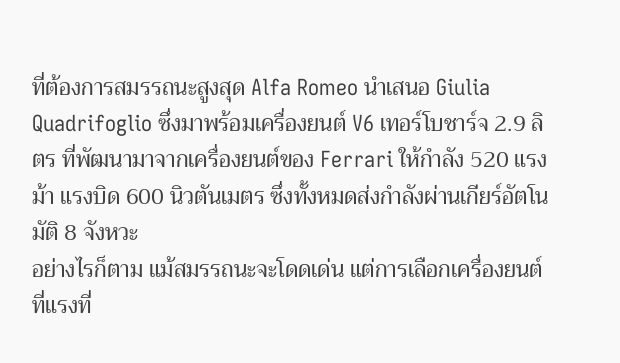ที่ต้องการสมรรถนะสูงสุด Alfa Romeo นำเสนอ Giulia Quadrifoglio ซึ่งมาพร้อมเครื่องยนต์ V6 เทอร์โบชาร์จ 2.9 ลิตร ที่พัฒนามาจากเครื่องยนต์ของ Ferrari ให้กำลัง 520 แรงม้า แรงบิด 600 นิวตันเมตร ซึ่งทั้งหมดส่งกำลังผ่านเกียร์อัตโนมัติ 8 จังหวะ
อย่างไรก็ตาม แม้สมรรถนะจะโดดเด่น แต่การเลือกเครื่องยนต์ที่แรงที่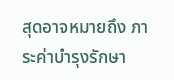สุดอาจหมายถึง ภาระค่าบำรุงรักษา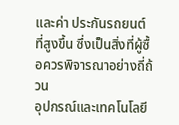และค่า ประกันรถยนต์ ที่สูงขึ้น ซึ่งเป็นสิ่งที่ผู้ซื้อควรพิจารณาอย่างถี่ถ้วน
อุปกรณ์และเทคโนโลยี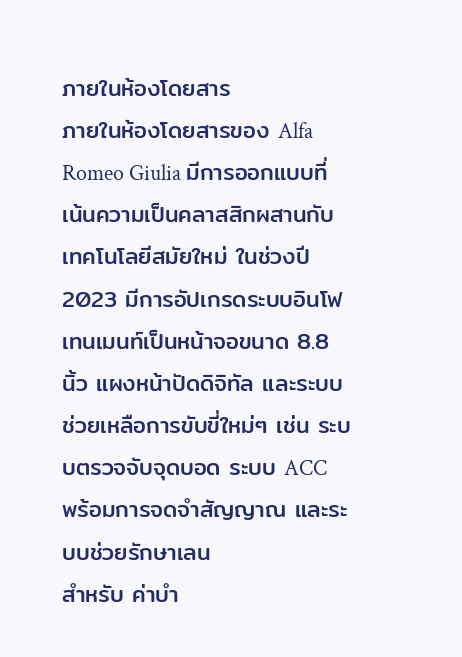ภายในห้องโดยสาร
ภายในห้องโดยสารของ Alfa Romeo Giulia มีการออกแบบที่เน้นความเป็นคลาสสิกผสานกับเทคโนโลยีสมัยใหม่ ในช่วงปี 2023 มีการอัปเกรดระบบอินโฟเทนเมนท์เป็นหน้าจอขนาด 8.8 นิ้ว แผงหน้าปัดดิจิทัล และระบบช่วยเหลือการขับขี่ใหม่ๆ เช่น ระบบตรวจจับจุดบอด ระบบ ACC พร้อมการจดจำสัญญาณ และระบบช่วยรักษาเลน
สำหรับ ค่าบำ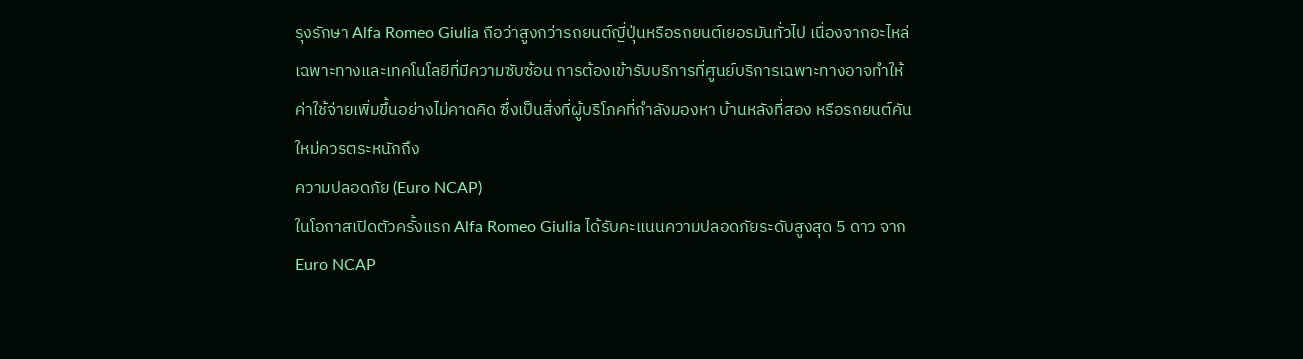รุงรักษา Alfa Romeo Giulia ถือว่าสูงกว่ารถยนต์ญี่ปุ่นหรือรถยนต์เยอรมันทั่วไป เนื่องจากอะไหล่เฉพาะทางและเทคโนโลยีที่มีความซับซ้อน การต้องเข้ารับบริการที่ศูนย์บริการเฉพาะทางอาจทำให้ค่าใช้จ่ายเพิ่มขึ้นอย่างไม่คาดคิด ซึ่งเป็นสิ่งที่ผู้บริโภคที่กำลังมองหา บ้านหลังที่สอง หรือรถยนต์คันใหม่ควรตระหนักถึง
ความปลอดภัย (Euro NCAP)
ในโอกาสเปิดตัวครั้งแรก Alfa Romeo Giulia ได้รับคะแนนความปลอดภัยระดับสูงสุด 5 ดาว จาก Euro NCAP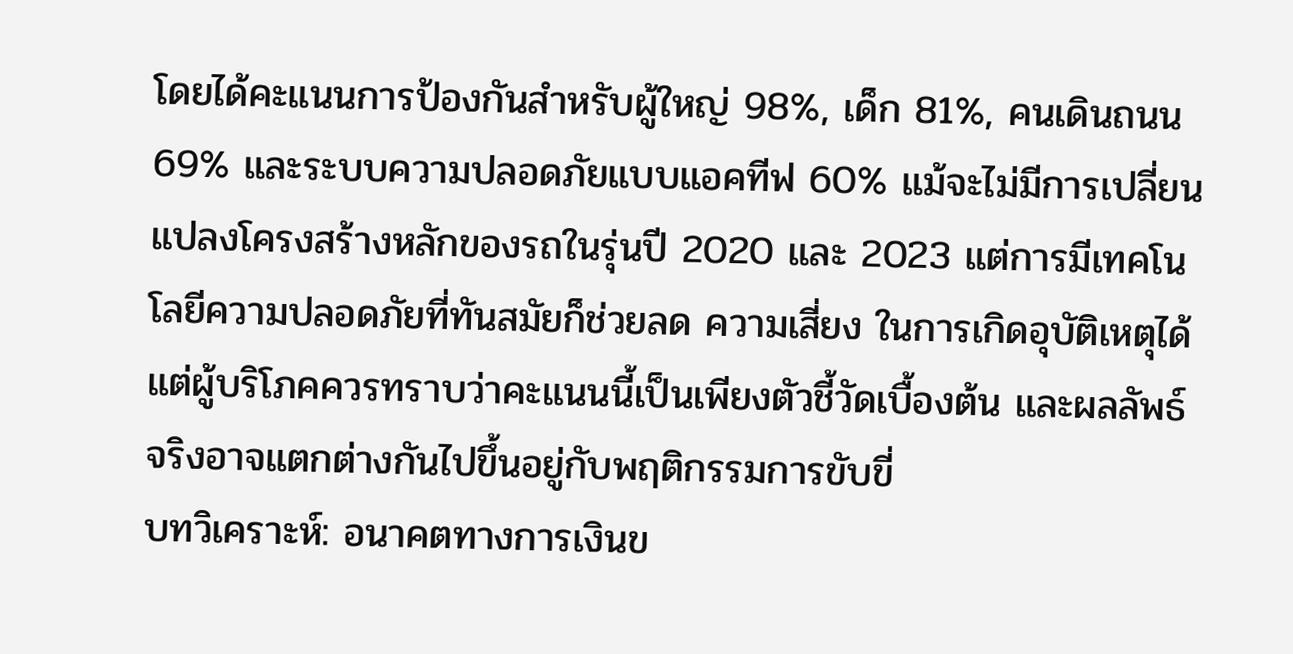โดยได้คะแนนการป้องกันสำหรับผู้ใหญ่ 98%, เด็ก 81%, คนเดินถนน 69% และระบบความปลอดภัยแบบแอคทีฟ 60% แม้จะไม่มีการเปลี่ยนแปลงโครงสร้างหลักของรถในรุ่นปี 2020 และ 2023 แต่การมีเทคโนโลยีความปลอดภัยที่ทันสมัยก็ช่วยลด ความเสี่ยง ในการเกิดอุบัติเหตุได้ แต่ผู้บริโภคควรทราบว่าคะแนนนี้เป็นเพียงตัวชี้วัดเบื้องต้น และผลลัพธ์จริงอาจแตกต่างกันไปขึ้นอยู่กับพฤติกรรมการขับขี่
บทวิเคราะห์: อนาคตทางการเงินข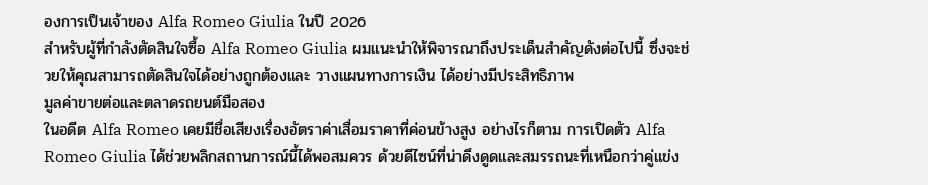องการเป็นเจ้าของ Alfa Romeo Giulia ในปี 2026
สำหรับผู้ที่กำลังตัดสินใจซื้อ Alfa Romeo Giulia ผมแนะนำให้พิจารณาถึงประเด็นสำคัญดังต่อไปนี้ ซึ่งจะช่วยให้คุณสามารถตัดสินใจได้อย่างถูกต้องและ วางแผนทางการเงิน ได้อย่างมีประสิทธิภาพ
มูลค่าขายต่อและตลาดรถยนต์มือสอง
ในอดีต Alfa Romeo เคยมีชื่อเสียงเรื่องอัตราค่าเสื่อมราคาที่ค่อนข้างสูง อย่างไรก็ตาม การเปิดตัว Alfa Romeo Giulia ได้ช่วยพลิกสถานการณ์นี้ได้พอสมควร ด้วยดีไซน์ที่น่าดึงดูดและสมรรถนะที่เหนือกว่าคู่แข่ง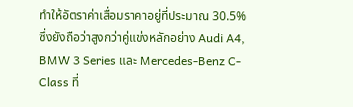ทำให้อัตราค่าเสื่อมราคาอยู่ที่ประมาณ 30.5% ซึ่งยังถือว่าสูงกว่าคู่แข่งหลักอย่าง Audi A4, BMW 3 Series และ Mercedes-Benz C-Class ที่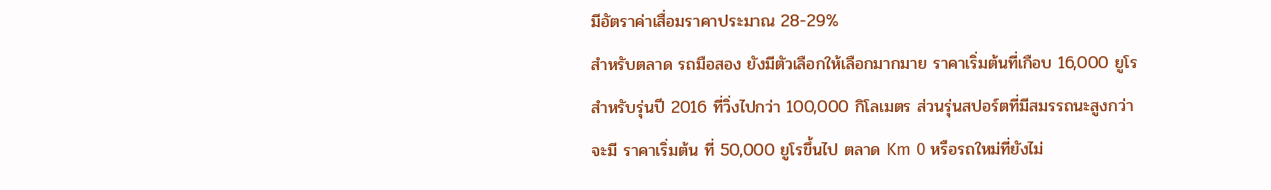มีอัตราค่าเสื่อมราคาประมาณ 28-29%
สำหรับตลาด รถมือสอง ยังมีตัวเลือกให้เลือกมากมาย ราคาเริ่มต้นที่เกือบ 16,000 ยูโร สำหรับรุ่นปี 2016 ที่วิ่งไปกว่า 100,000 กิโลเมตร ส่วนรุ่นสปอร์ตที่มีสมรรถนะสูงกว่าจะมี ราคาเริ่มต้น ที่ 50,000 ยูโรขึ้นไป ตลาด Km 0 หรือรถใหม่ที่ยังไม่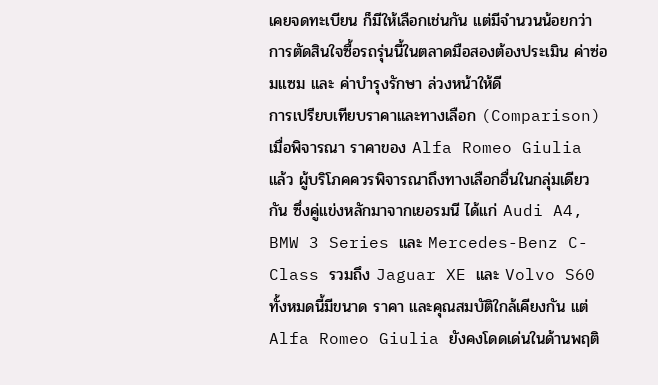เคยจดทะเบียน ก็มีให้เลือกเช่นกัน แต่มีจำนวนน้อยกว่า การตัดสินใจซื้อรถรุ่นนี้ในตลาดมือสองต้องประเมิน ค่าซ่อมแซม และ ค่าบำรุงรักษา ล่วงหน้าให้ดี
การเปรียบเทียบราคาและทางเลือก (Comparison)
เมื่อพิจารณา ราคาของ Alfa Romeo Giulia แล้ว ผู้บริโภคควรพิจารณาถึงทางเลือกอื่นในกลุ่มเดียวกัน ซึ่งคู่แข่งหลักมาจากเยอรมนี ได้แก่ Audi A4, BMW 3 Series และ Mercedes-Benz C-Class รวมถึง Jaguar XE และ Volvo S60 ทั้งหมดนี้มีขนาด ราคา และคุณสมบัติใกล้เคียงกัน แต่ Alfa Romeo Giulia ยังคงโดดเด่นในด้านพฤติ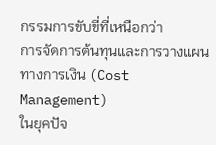กรรมการขับขี่ที่เหนือกว่า
การจัดการต้นทุนและการวางแผนทางการเงิน (Cost Management)
ในยุคปัจ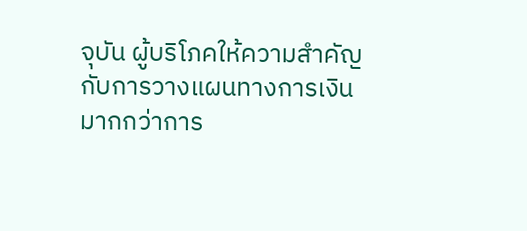จุบัน ผู้บริโภคให้ความสำคัญกับการวางแผนทางการเงินมากกว่าการ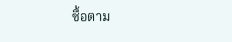ซื้อตาม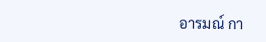อารมณ์ กา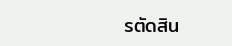รตัดสิน